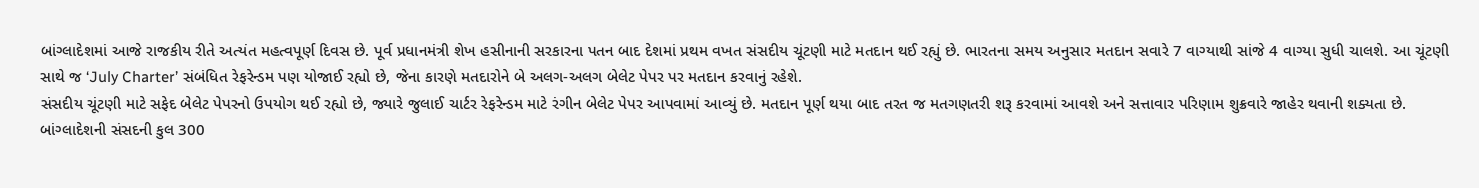બાંગ્લાદેશમાં આજે રાજકીય રીતે અત્યંત મહત્વપૂર્ણ દિવસ છે. પૂર્વ પ્રધાનમંત્રી શેખ હસીનાની સરકારના પતન બાદ દેશમાં પ્રથમ વખત સંસદીય ચૂંટણી માટે મતદાન થઈ રહ્યું છે. ભારતના સમય અનુસાર મતદાન સવારે 7 વાગ્યાથી સાંજે 4 વાગ્યા સુધી ચાલશે. આ ચૂંટણી સાથે જ ‘July Charter’ સંબંધિત રેફરેન્ડમ પણ યોજાઈ રહ્યો છે, જેના કારણે મતદારોને બે અલગ-અલગ બેલેટ પેપર પર મતદાન કરવાનું રહેશે.
સંસદીય ચૂંટણી માટે સફેદ બેલેટ પેપરનો ઉપયોગ થઈ રહ્યો છે, જ્યારે જુલાઈ ચાર્ટર રેફરેન્ડમ માટે રંગીન બેલેટ પેપર આપવામાં આવ્યું છે. મતદાન પૂર્ણ થયા બાદ તરત જ મતગણતરી શરૂ કરવામાં આવશે અને સત્તાવાર પરિણામ શુક્રવારે જાહેર થવાની શક્યતા છે.
બાંગ્લાદેશની સંસદની કુલ 300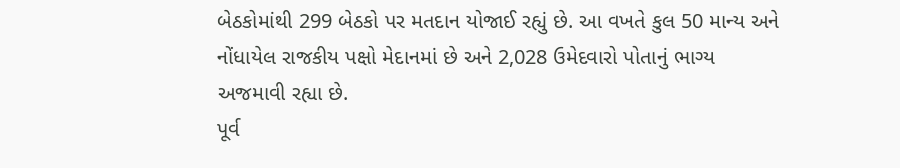બેઠકોમાંથી 299 બેઠકો પર મતદાન યોજાઈ રહ્યું છે. આ વખતે કુલ 50 માન્ય અને નોંધાયેલ રાજકીય પક્ષો મેદાનમાં છે અને 2,028 ઉમેદવારો પોતાનું ભાગ્ય અજમાવી રહ્યા છે.
પૂર્વ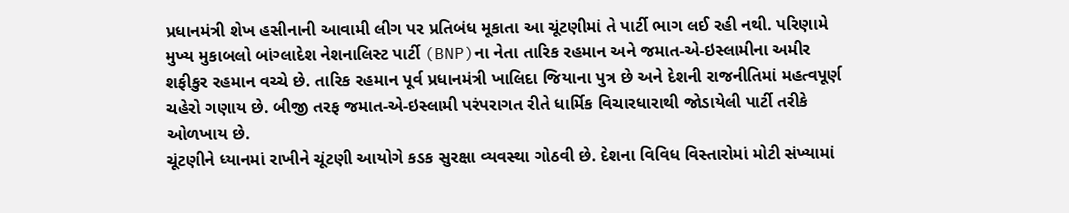પ્રધાનમંત્રી શેખ હસીનાની આવામી લીગ પર પ્રતિબંધ મૂકાતા આ ચૂંટણીમાં તે પાર્ટી ભાગ લઈ રહી નથી. પરિણામે મુખ્ય મુકાબલો બાંગ્લાદેશ નેશનાલિસ્ટ પાર્ટી (BNP)ના નેતા તારિક રહમાન અને જમાત-એ-ઇસ્લામીના અમીર શફીકુર રહમાન વચ્ચે છે. તારિક રહમાન પૂર્વ પ્રધાનમંત્રી ખાલિદા જિયાના પુત્ર છે અને દેશની રાજનીતિમાં મહત્વપૂર્ણ ચહેરો ગણાય છે. બીજી તરફ જમાત-એ-ઇસ્લામી પરંપરાગત રીતે ધાર્મિક વિચારધારાથી જોડાયેલી પાર્ટી તરીકે ઓળખાય છે.
ચૂંટણીને ધ્યાનમાં રાખીને ચૂંટણી આયોગે કડક સુરક્ષા વ્યવસ્થા ગોઠવી છે. દેશના વિવિધ વિસ્તારોમાં મોટી સંખ્યામાં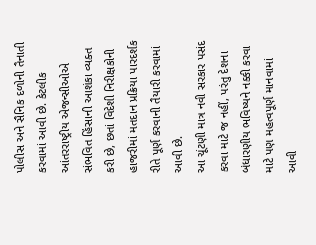પોલીસ અને સૈનિક દળોની તૈનાતી કરવામાં આવી છે. કેટલીક આંતરરાષ્ટ્રીય એજન્સીઓએ સંભવિત હિંસાની આશંકા વ્યક્ત કરી છે, છતાં વિદેશી નિરીક્ષકોની હાજરીમાં મતદાન પ્રક્રિયા પારદર્શક રીતે પૂર્ણ કરવાની તૈયારી કરવામાં આવી છે.
આ ચૂંટણી માત્ર નવી સરકાર પસંદ કરવા માટે જ નહીં, પરંતુ દેશના બંધારણીય ભવિષ્યને નક્કી કરવા માટે પણ મહત્વપૂર્ણ માનવામાં આવી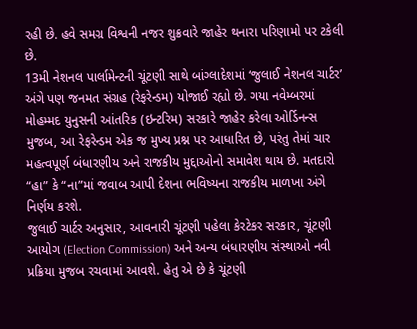રહી છે. હવે સમગ્ર વિશ્વની નજર શુક્રવારે જાહેર થનારા પરિણામો પર ટકેલી છે.
13મી નેશનલ પાર્લામેન્ટની ચૂંટણી સાથે બાંગ્લાદેશમાં ‘જુલાઈ નેશનલ ચાર્ટર’ અંગે પણ જનમત સંગ્રહ (રેફરેન્ડમ) યોજાઈ રહ્યો છે. ગયા નવેમ્બરમાં મોહમ્મદ યુનુસની આંતરિક (ઇન્ટરિમ) સરકારે જાહેર કરેલા ઓર્ડિનન્સ મુજબ, આ રેફરેન્ડમ એક જ મુખ્ય પ્રશ્ન પર આધારિત છે, પરંતુ તેમાં ચાર મહત્વપૂર્ણ બંધારણીય અને રાજકીય મુદ્દાઓનો સમાવેશ થાય છે. મતદારો “હા” કે “ના”માં જવાબ આપી દેશના ભવિષ્યના રાજકીય માળખા અંગે નિર્ણય કરશે.
જુલાઈ ચાર્ટર અનુસાર, આવનારી ચૂંટણી પહેલા કેરટેકર સરકાર, ચૂંટણી આયોગ (Election Commission) અને અન્ય બંધારણીય સંસ્થાઓ નવી પ્રક્રિયા મુજબ રચવામાં આવશે. હેતુ એ છે કે ચૂંટણી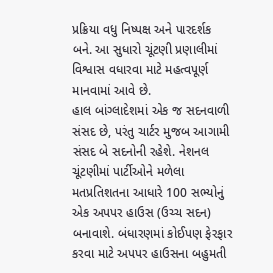પ્રક્રિયા વધુ નિષ્પક્ષ અને પારદર્શક બને. આ સુધારો ચૂંટણી પ્રણાલીમાં વિશ્વાસ વધારવા માટે મહત્વપૂર્ણ માનવામાં આવે છે.
હાલ બાંગ્લાદેશમાં એક જ સદનવાળી સંસદ છે, પરંતુ ચાર્ટર મુજબ આગામી સંસદ બે સદનોની રહેશે. નેશનલ ચૂંટણીમાં પાર્ટીઓને મળેલા મતપ્રતિશતના આધારે 100 સભ્યોનું એક અપપર હાઉસ (ઉચ્ચ સદન) બનાવાશે. બંધારણમાં કોઈપણ ફેરફાર કરવા માટે અપપર હાઉસના બહુમતી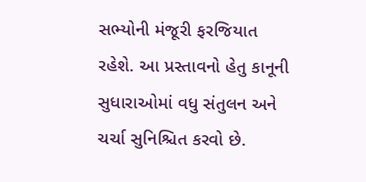સભ્યોની મંજૂરી ફરજિયાત રહેશે. આ પ્રસ્તાવનો હેતુ કાનૂની સુધારાઓમાં વધુ સંતુલન અને ચર્ચા સુનિશ્ચિત કરવો છે.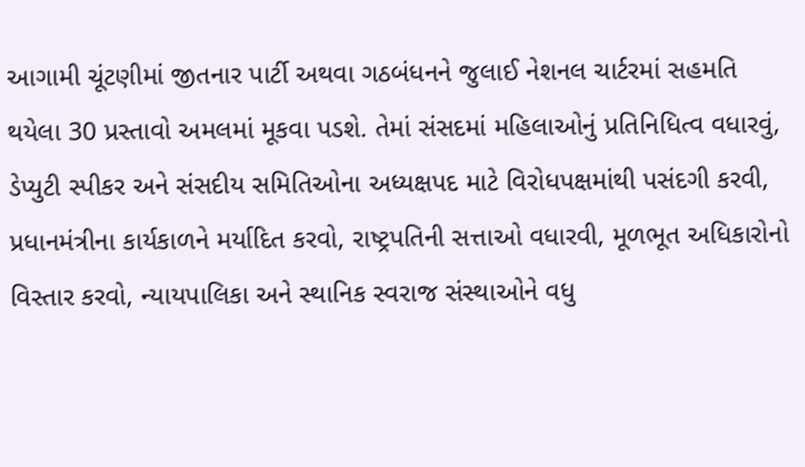આગામી ચૂંટણીમાં જીતનાર પાર્ટી અથવા ગઠબંધનને જુલાઈ નેશનલ ચાર્ટરમાં સહમતિ થયેલા 30 પ્રસ્તાવો અમલમાં મૂકવા પડશે. તેમાં સંસદમાં મહિલાઓનું પ્રતિનિધિત્વ વધારવું, ડેપ્યુટી સ્પીકર અને સંસદીય સમિતિઓના અધ્યક્ષપદ માટે વિરોધપક્ષમાંથી પસંદગી કરવી, પ્રધાનમંત્રીના કાર્યકાળને મર્યાદિત કરવો, રાષ્ટ્રપતિની સત્તાઓ વધારવી, મૂળભૂત અધિકારોનો વિસ્તાર કરવો, ન્યાયપાલિકા અને સ્થાનિક સ્વરાજ સંસ્થાઓને વધુ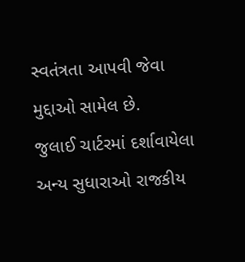સ્વતંત્રતા આપવી જેવા મુદ્દાઓ સામેલ છે.
જુલાઈ ચાર્ટરમાં દર્શાવાયેલા અન્ય સુધારાઓ રાજકીય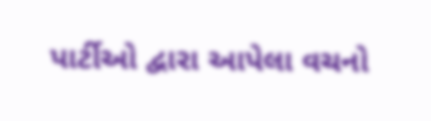પાર્ટીઓ દ્વારા આપેલા વચનો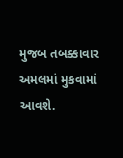મુજબ તબક્કાવાર અમલમાં મુકવામાં આવશે.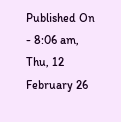Published On - 8:06 am, Thu, 12 February 26